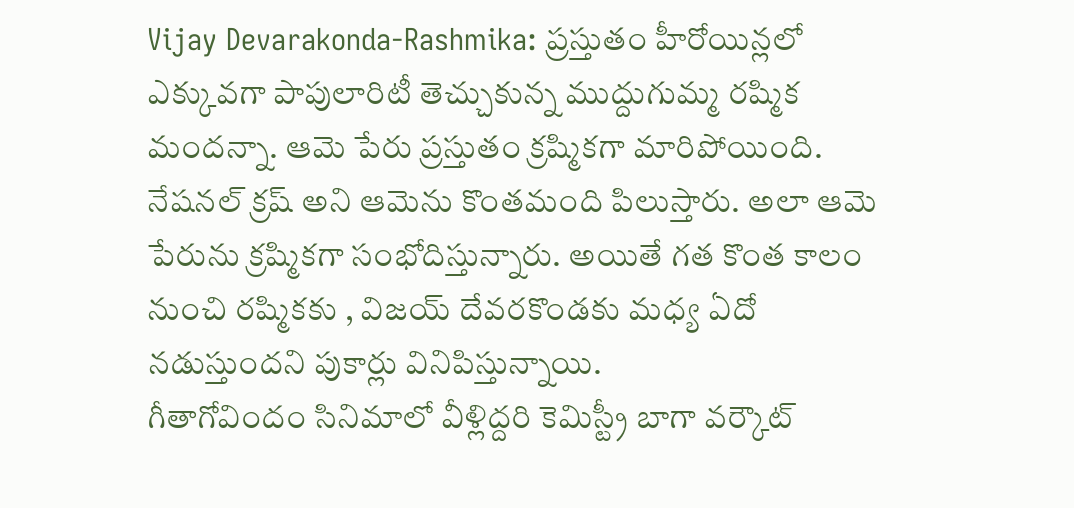Vijay Devarakonda-Rashmika: ప్రస్తుతం హీరోయిన్లలో ఎక్కువగా పాపులారిటీ తెచ్చుకున్న ముద్దుగుమ్మ రష్మిక మందన్నా. ఆమె పేరు ప్రస్తుతం క్రష్మికగా మారిపోయింది. నేషనల్ క్రష్ అని ఆమెను కొంతమంది పిలుస్తారు. అలా ఆమె పేరును క్రష్మికగా సంభోదిస్తున్నారు. అయితే గత కొంత కాలం నుంచి రష్మికకు , విజయ్ దేవరకొండకు మధ్య ఏదో నడుస్తుందని పుకార్లు వినిపిస్తున్నాయి.
గీతాగోవిందం సినిమాలో వీళ్లిద్దరి కెమిస్ట్రీ బాగా వర్కౌట్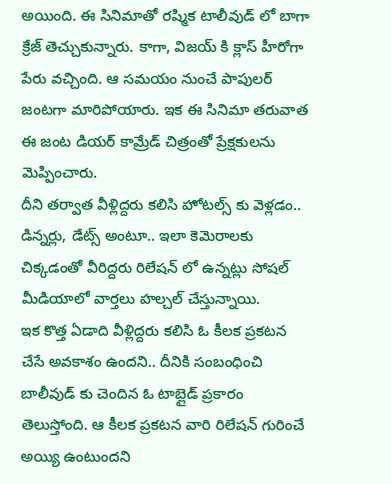అయింది. ఈ సినిమాతో రష్మిక టాలీవుడ్ లో బాగా క్రేజ్ తెచ్చుకున్నారు. కాగా, విజయ్ కి క్లాస్ హీరోగా పేరు వచ్చింది. ఆ సమయం నుంచే పాపులర్ జంటగా మారిపోయారు. ఇక ఈ సినిమా తరువాత ఈ జంట డియర్ కామ్రేడ్ చిత్రంతో ప్రేక్షకులను మెప్పించారు.
దీని తర్వాత వీళ్లిద్దరు కలిసి హోటల్స్ కు వెళ్లడం.. డిన్నర్లు, డేట్స్ అంటూ.. ఇలా కెమెరాలకు చిక్కడంతో వీరిద్దరు రిలేషన్ లో ఉన్నట్లు సోషల్ మీడియాలో వార్తలు హల్చల్ చేస్తున్నాయి.
ఇక కొత్త ఏడాది వీళ్లిద్దరు కలిసి ఓ కీలక ప్రకటన చేసే అవకాశం ఉందని.. దీనికి సంబంధించి బాలీవుడ్ కు చెందిన ఓ టాబ్లైడ్ ప్రకారం తెలుస్తోంది. ఆ కీలక ప్రకటన వారి రిలేషన్ గురించే అయ్యి ఉంటుందని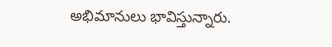అభిమానులు భావిస్తున్నారు.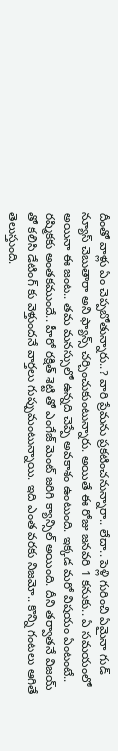దీంతో వాళ్లు ఏం చెప్పబోతున్నారు..? వారి ప్రేమను ప్రకటించనున్నారా.. లేదా.. పెళ్లి గురించి ఏమైనా గుడ్ న్యూస్ చెబుతారా అని ఫ్యాన్స్ చర్చించుకుంటున్నారు. అయితే ఈ రోజు జనవరి 1 కనుకు.. ఏ సమయంలో అయినా ఈ జంట.. తమ మనస్సులో ఉన్నది చెప్పే అవకాశం ఉంటుంది. ఇక్కడ మరో విషయం ఏంటంటే.. రష్మికకు అంతకముందే.. హీరో రక్షిత్ శెట్టి తో ఎంగేజ్ మెంట్ జరిగి క్యాన్సిల్ అయింది. దీని తర్వాతనే విజయ్ తో కలిసి డేటింగ్ కు వెళ్తుందనే వార్తలు గుప్పుమంటున్నాయి. ఇది ఎంత వరకు నిజమో.. కొన్ని గంటలు ఆగితే తెలుస్తుంది.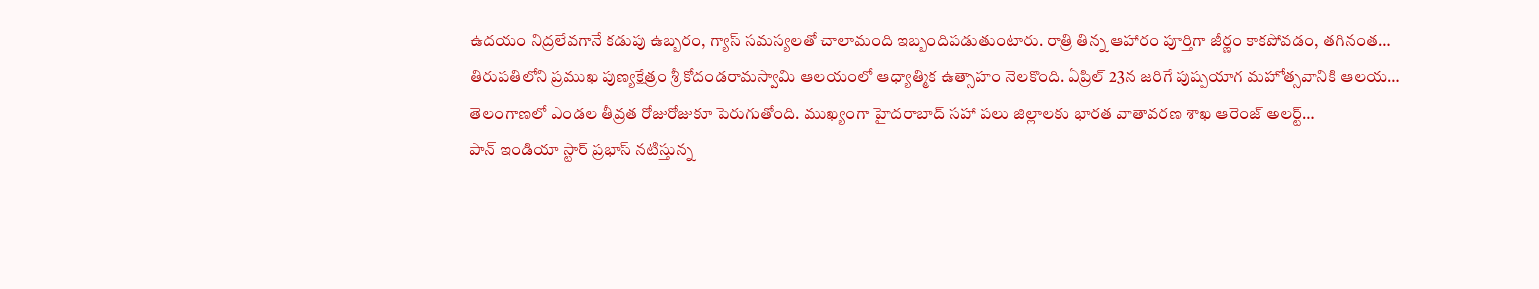ఉదయం నిద్రలేవగానే కడుపు ఉబ్బరం, గ్యాస్ సమస్యలతో చాలామంది ఇబ్బందిపడుతుంటారు. రాత్రి తిన్న ఆహారం పూర్తిగా జీర్ణం కాకపోవడం, తగినంత…
తిరుపతిలోని ప్రముఖ పుణ్యక్షేత్రం శ్రీ కోదండరామస్వామి ఆలయంలో ఆధ్యాత్మిక ఉత్సాహం నెలకొంది. ఏప్రిల్ 23న జరిగే పుష్పయాగ మహోత్సవానికి ఆలయ…
తెలంగాణలో ఎండల తీవ్రత రోజురోజుకూ పెరుగుతోంది. ముఖ్యంగా హైదరాబాద్ సహా పలు జిల్లాలకు భారత వాతావరణ శాఖ ఆరెంజ్ అలర్ట్…
పాన్ ఇండియా స్టార్ ప్రభాస్ నటిస్తున్న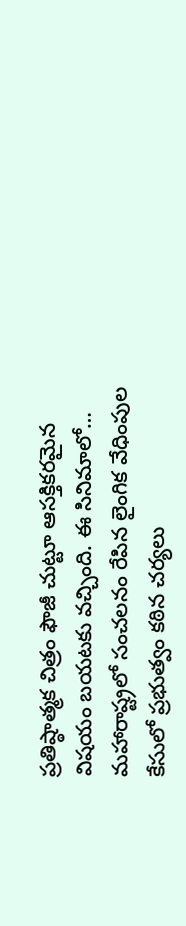ప్రతిష్ఠాత్మక చిత్రం ఫౌజీ చుట్టూ ఆసక్తికరమైన విషయం బయటకు వచ్చింది. ఈ సినిమాలో…
మహారాష్ట్రలో సంచలనం రేపిన లైంగిక వేధింపుల కేసులో ప్రభుత్వం కఠిన చర్యలు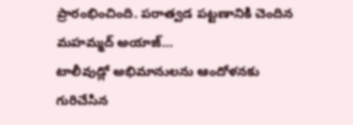ప్రారంభించింది. పరాత్వడ పట్టణానికి చెందిన మహమ్మద్ అయాజ్…
టాలీవుడ్లో అభిమానులను ఆందోళనకు గురిచేసిన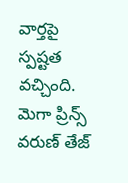వార్తపై స్పష్టత వచ్చింది. మెగా ప్రిన్స్ వరుణ్ తేజ్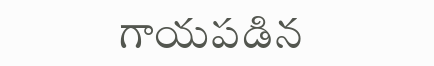గాయపడిన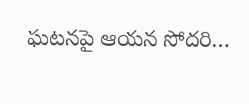ఘటనపై ఆయన సోదరి…